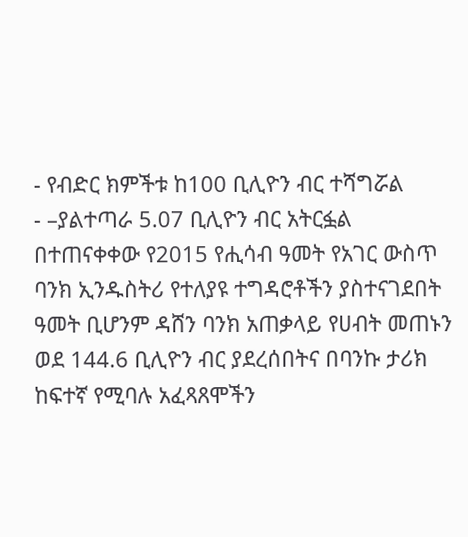- የብድር ክምችቱ ከ100 ቢሊዮን ብር ተሻግሯል
- –ያልተጣራ 5.07 ቢሊዮን ብር አትርፏል
በተጠናቀቀው የ2015 የሒሳብ ዓመት የአገር ውስጥ ባንክ ኢንዱስትሪ የተለያዩ ተግዳሮቶችን ያስተናገደበት ዓመት ቢሆንም ዳሸን ባንክ አጠቃላይ የሀብት መጠኑን ወደ 144.6 ቢሊዮን ብር ያደረሰበትና በባንኩ ታሪክ ከፍተኛ የሚባሉ አፈጻጸሞችን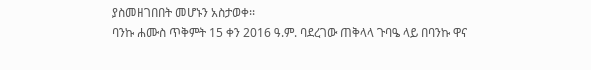ያስመዘገበበት መሆኑን አስታወቀ፡፡
ባንኩ ሐሙስ ጥቅምት 15 ቀን 2016 ዓ.ም. ባደረገው ጠቅላላ ጉባዔ ላይ በባንኩ ዋና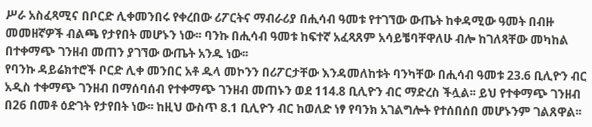ሥራ አስፈጻሚና በቦርድ ሊቀመንበሩ የቀረበው ሪፖርትና ማብራሪያ በሒሳብ ዓመቱ የተገኘው ውጤት ከቀዳሚው ዓመት በብዙ መመዘኛዎች ብልጫ የታየበት መሆኑን ነው፡፡ ባንኩ በሒሳብ ዓመቱ ከፍተኛ አፈጻጸም አሳይቼባቸዋለሁ ብሎ ከገለጻቸው መካከል በተቀማጭ ገንዘብ መጠን ያገኘው ውጤት አንዱ ነው፡፡
የባንኩ ዳይሬክተሮች ቦርድ ሊቀ መንበር አቶ ዱላ መኮንን በሪፖርታቸው እንዳመለከቱት ባንካቸው በሒሳብ ዓመቱ 23.6 ቢሊዮን ብር አዲስ ተቀማጭ ገንዘብ በማሰባሰብ የተቀማጭ ገንዘብ መጠኑን ወደ 114.8 ቢሊዮን ብር ማድረስ ችሏል፡፡ ይህ የተቀማጭ ገንዘብ በ26 በመቶ ዕድገት የታየበት ነው፡፡ ከዚህ ውስጥ 8.1 ቢሊዮን ብር ከወለድ ነፃ የባንክ አገልግሎት የተሰበሰበ መሆኑንም ገልጸዋል፡፡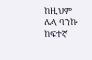ከዚህም ሌላ ባንኩ ከፍተኛ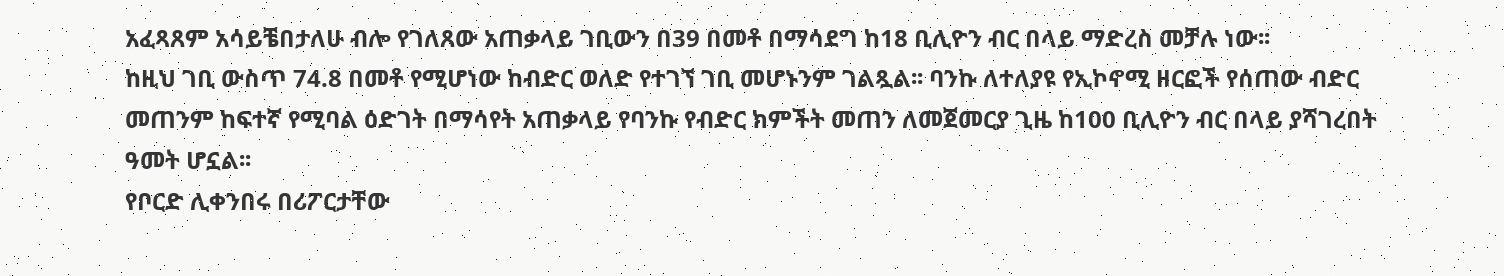አፈጻጸም አሳይቼበታለሁ ብሎ የገለጸው አጠቃላይ ገቢውን በ39 በመቶ በማሳደግ ከ18 ቢሊዮን ብር በላይ ማድረስ መቻሉ ነው፡፡
ከዚህ ገቢ ውስጥ 74.8 በመቶ የሚሆነው ከብድር ወለድ የተገኘ ገቢ መሆኑንም ገልጿል፡፡ ባንኩ ለተለያዩ የኢኮኖሚ ዘርፎች የሰጠው ብድር መጠንም ከፍተኛ የሚባል ዕድገት በማሳየት አጠቃላይ የባንኩ የብድር ክምችት መጠን ለመጀመርያ ጊዜ ከ100 ቢሊዮን ብር በላይ ያሻገረበት ዓመት ሆኗል፡፡
የቦርድ ሊቀንበሩ በሪፖርታቸው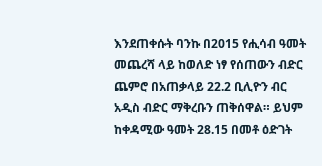እንደጠቀሱት ባንኩ በ2015 የሒሳብ ዓመት መጨረሻ ላይ ከወለድ ነፃ የሰጠውን ብድር ጨምሮ በአጠቃላይ 22.2 ቢሊዮን ብር አዲስ ብድር ማቅረቡን ጠቅሰዋል። ይህም ከቀዳሚው ዓመት 28.15 በመቶ ዕድገት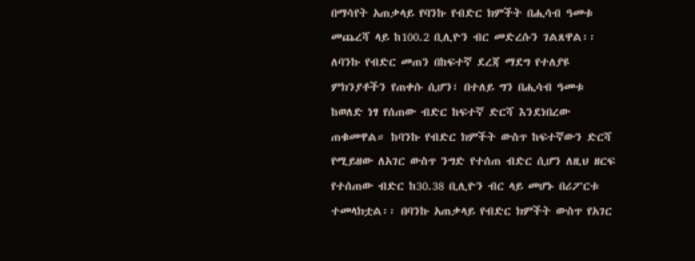በማሳየት አጠቃላይ የባንኩ የብድር ክምችት በሒሳብ ዓመቱ መጨረሻ ላይ ከ100.2 ቢሊዮን ብር መድረሱን ገልጸዋል፡፡
ለባንኩ የብድር መጠን በከፍተኛ ደረጃ ማደግ የተለያዩ ምክንያቶችን የጠቀሱ ሲሆን፣ በተለይ ግን በሒሳብ ዓመቱ ከወለድ ነፃ የሰጠው ብድር ከፍተኛ ድርሻ እንደነበረው ጠቁመዋል። ከባንኩ የብድር ክምችት ውስጥ ከፍተኛውን ድርሻ የሚይዘው ለአገር ውስጥ ንግድ የተሰጠ ብድር ሲሆን ለዚህ ዘርፍ የተሰጠው ብድር ከ30.38 ቢሊዮን ብር ላይ መሆኑ በሪፖርቱ ተመላክቷል፡፡ በባንኩ አጠቃላይ የብድር ክምችት ውስጥ የአገር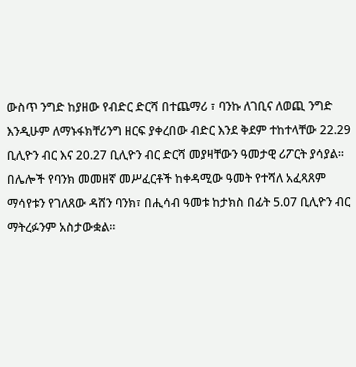ውስጥ ንግድ ከያዘው የብድር ድርሻ በተጨማሪ ፣ ባንኩ ለገቢና ለወጪ ንግድ እንዲሁም ለማኑፋክቸሪንግ ዘርፍ ያቀረበው ብድር እንደ ቅደም ተከተላቸው 22.29 ቢሊዮን ብር እና 20.27 ቢሊዮን ብር ድርሻ መያዛቸውን ዓመታዊ ሪፖርት ያሳያል፡፡
በሌሎች የባንክ መመዘኛ መሥፈርቶች ከቀዳሚው ዓመት የተሻለ አፈጻጸም ማሳየቱን የገለጸው ዳሸን ባንክ፣ በሒሳብ ዓመቱ ከታክስ በፊት 5.07 ቢሊዮን ብር ማትረፉንም አስታውቋል፡፡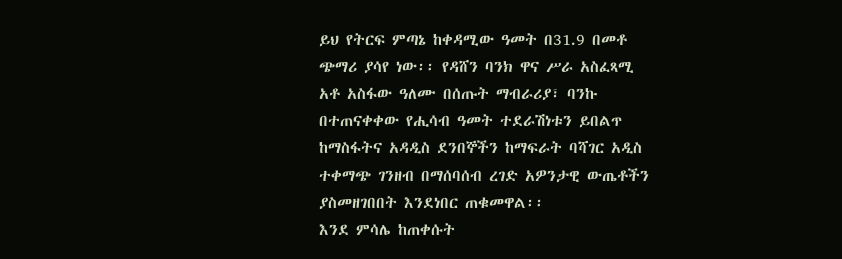ይህ የትርፍ ምጣኔ ከቀዳሚው ዓመት በ31.9 በመቶ ጭማሪ ያሳየ ነው፡፡ የዳሸን ባንክ ዋና ሥራ አስፈጻሚ አቶ አስፋው ዓለሙ በሰጡት ማብራሪያ፣ ባንኩ በተጠናቀቀው የሒሳብ ዓመት ተደራሽነቱን ይበልጥ ከማስፋትና አዳዲስ ደንበኞችን ከማፍራት ባሻገር አዲስ ተቀማጭ ገንዘብ በማሰባሰብ ረገድ አዎንታዊ ውጤቶችን ያስመዘገበበት እንደነበር ጠቁመዋል፡፡
እንደ ምሳሌ ከጠቀሱት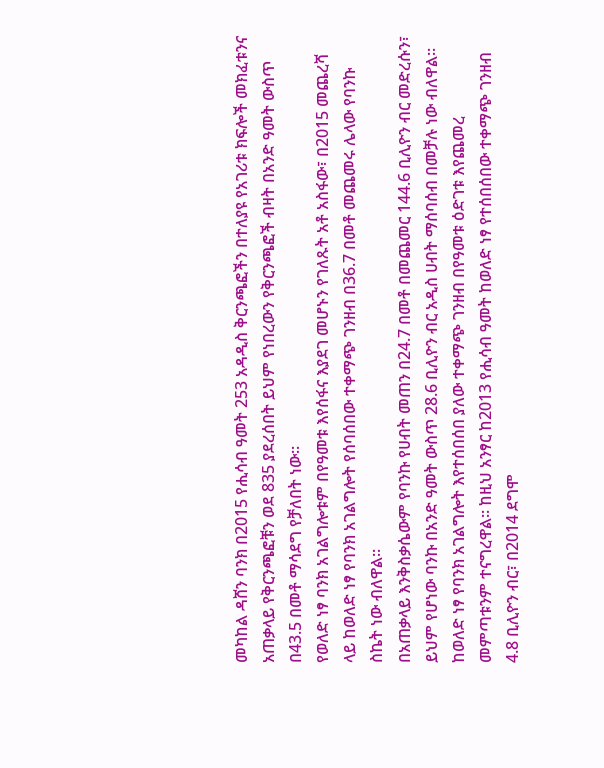መካከል ዳሸን ባንክ በ2015 የሒሳብ ዓመት 253 አዳዲስ ቅርንጫፎችን በተለያዩ የአገሪቱ ክፍሎች መክፈቱንና አጠቃላይ የቅርንጫፎቹን ወደ 835 ያደረሰበት ይህም የነበረውን የቅርንጫፎች ብዛት በአንድ ዓመት ውስጥ በ43.5 በመቶ ማሳደግ የቻለበት ነው፡፡
የወለድ ነፃ ባንክ አገልግሎቱም በየዓመቱ እየሰፋና እያደገ መሆኑን የገለጹት አቶ አስፋው፣ በ2015 መጨረሻ ላይ ከወለድ ነፃ የባንክ አገልግሎት የሰባሰበው ተቀማጭ ገንዘብ በ36.7 በመቶ መጨመሩ ሌላው የባንኩ ስኬት ነው ብለዋል፡፡
በአጠቃላይ እንቅስቃሴውም የባንኩ የሀብት መጠን በ24.7 በመቶ በመጨመር 144.6 ቢሊዮን ብር መድረሱን፣ ይህም የሆነው ባንኩ በአንድ ዓመት ውስጥ 28.6 ቢሊዮን ብር አዲስ ሀብት ማሰባሰብ በመቻሉ ነው ብለዋል።
ከወለድ ነፃ የባንክ አገልግሎት እየተሰበሰበ ያለው ተቀማጭ ገንዘብ በየዓመቱ ዕድገቱ እየጨመረ መምጣቱንም ተናግረዋል፡፡ ከዚህ አንፃር ከ2013 የሒሳብ ዓመት ከወለድ ነፃ የተሰበሰበው ተቀማጭ ገንዘብ 4.8 ቢሊዮን ብር፣ በ2014 ደግሞ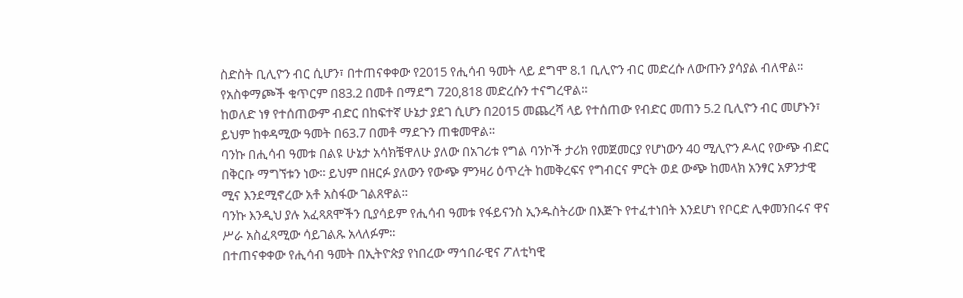ስድስት ቢሊዮን ብር ሲሆን፣ በተጠናቀቀው የ2015 የሒሳብ ዓመት ላይ ደግሞ 8.1 ቢሊዮን ብር መድረሱ ለውጡን ያሳያል ብለዋል፡፡ የአስቀማጮች ቁጥርም በ83.2 በመቶ በማደግ 720,818 መድረሱን ተናግረዋል።
ከወለድ ነፃ የተሰጠውም ብድር በከፍተኛ ሁኔታ ያደገ ሲሆን በ2015 መጨረሻ ላይ የተሰጠው የብድር መጠን 5.2 ቢሊዮን ብር መሆኑን፣ ይህም ከቀዳሚው ዓመት በ63.7 በመቶ ማደጉን ጠቁመዋል፡፡
ባንኩ በሒሳብ ዓመቱ በልዩ ሁኔታ አሳክቼዋለሁ ያለው በአገሪቱ የግል ባንኮች ታሪክ የመጀመርያ የሆነውን 40 ሚሊዮን ዶላር የውጭ ብድር በቅርቡ ማግኘቱን ነው፡፡ ይህም በዘርፉ ያለውን የውጭ ምንዛሪ ዕጥረት ከመቅረፍና የግብርና ምርት ወደ ውጭ ከመላክ አንፃር አዎንታዊ ሚና እንደሚኖረው አቶ አስፋው ገልጸዋል፡፡
ባንኩ እንዲህ ያሉ አፈጻጸሞችን ቢያሳይም የሒሳብ ዓመቱ የፋይናንስ ኢንዱስትሪው በእጅጉ የተፈተነበት እንደሆነ የቦርድ ሊቀመንበሩና ዋና ሥራ አስፈጻሚው ሳይገልጹ አላለፉም፡፡
በተጠናቀቀው የሒሳብ ዓመት በኢትዮጵያ የነበረው ማኅበራዊና ፖለቲካዊ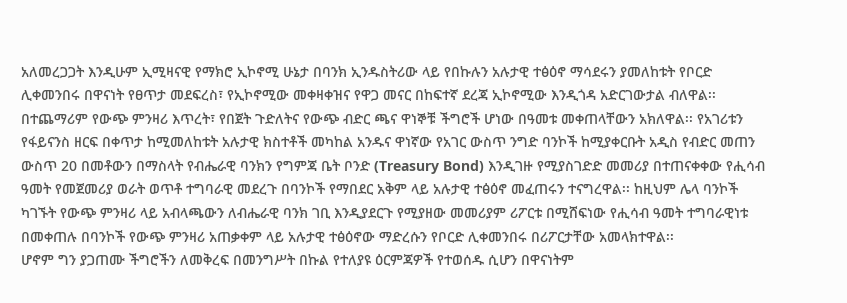አለመረጋጋት እንዲሁም ኢሚዛናዊ የማክሮ ኢኮኖሚ ሁኔታ በባንክ ኢንዱስትሪው ላይ የበኩሉን አሉታዊ ተፅዕኖ ማሳደሩን ያመለከቱት የቦርድ ሊቀመንበሩ በዋናነት የፀጥታ መደፍረስ፣ የኢኮኖሚው መቀዛቀዝና የዋጋ መናር በከፍተኛ ደረጃ ኢኮኖሚው እንዲጎዳ አድርገውታል ብለዋል፡፡ በተጨማሪም የውጭ ምንዛሪ እጥረት፣ የበጀት ጉድለትና የውጭ ብድር ጫና ዋነኞቹ ችግሮች ሆነው በዓመቱ መቀጠላቸውን አክለዋል፡፡ የአገሪቱን የፋይናንስ ዘርፍ በቀጥታ ከሚመለከቱት አሉታዊ ክስተቶች መካከል አንዱና ዋነኛው የአገር ውስጥ ንግድ ባንኮች ከሚያቀርቡት አዲስ የብድር መጠን ውስጥ 20 በመቶውን በማስላት የብሔራዊ ባንክን የግምጃ ቤት ቦንድ (Treasury Bond) እንዲገዙ የሚያስገድድ መመሪያ በተጠናቀቀው የሒሳብ ዓመት የመጀመሪያ ወራት ወጥቶ ተግባራዊ መደረጉ በባንኮች የማበደር አቅም ላይ አሉታዊ ተፅዕኖ መፈጠሩን ተናግረዋል፡፡ ከዚህም ሌላ ባንኮች ካገኙት የውጭ ምንዛሪ ላይ አብላጫውን ለብሔራዊ ባንክ ገቢ እንዲያደርጉ የሚያዘው መመሪያም ሪፖርቱ በሚሸፍነው የሒሳብ ዓመት ተግባራዊነቱ በመቀጠሉ በባንኮች የውጭ ምንዛሪ አጠቃቀም ላይ አሉታዊ ተፅዕኖው ማድረሱን የቦርድ ሊቀመንበሩ በሪፖርታቸው አመላክተዋል፡፡
ሆኖም ግን ያጋጠሙ ችግሮችን ለመቅረፍ በመንግሥት በኩል የተለያዩ ዕርምጃዎች የተወሰዱ ሲሆን በዋናነትም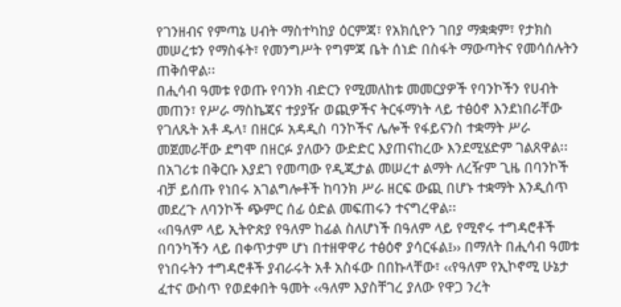የገንዘብና የምጣኔ ሀብት ማስተካከያ ዕርምጃ፣ የአክሲዮን ገበያ ማቋቋም፣ የታክስ መሠረቱን የማስፋት፣ የመንግሥት የግምጃ ቤት ሰነድ በስፋት ማውጣትና የመሳሰሉትን ጠቅሰዋል፡፡
በሒሳብ ዓመቱ የወጡ የባንክ ብድርን የሚመለከቱ መመርያዎች የባንኮችን የሀብት መጠን፣ የሥራ ማስኬጃና ተያያዥ ወጪዎችና ትርፋማነት ላይ ተፅዕኖ እንደነበራቸው የገለጹት አቶ ዱላ፣ በዘርፉ አዳዲስ ባንኮችና ሌሎች የፋይናንስ ተቋማት ሥራ መጀመራቸው ደግሞ በዘርፉ ያለውን ውድድር እያጠናከረው እንደሚሄድም ገልጸዋል፡፡
በአገሪቱ በቅርቡ እያደገ የመጣው የዲጂታል መሠረተ ልማት ለረዥም ጊዜ በባንኮች ብቻ ይሰጡ የነበሩ አገልግሎቶች ከባንክ ሥራ ዘርፍ ውጪ በሆኑ ተቋማት እንዲሰጥ መደረጉ ለባንኮች ጭምር ሰፊ ዕድል መፍጠሩን ተናግረዋል፡፡
‹‹በዓለም ላይ ኢትዮጵያ የዓለም ከፊል ስለሆነች በዓለም ላይ የሚኖሩ ተግዳሮቶች በባንካችን ላይ በቀጥታም ሆነ በተዘዋዋሪ ተፅዕኖ ያሳርፋል፤›› በማለት በሒሳብ ዓመቱ የነበሩትን ተግዳሮቶች ያብራሩት አቶ አስፋው በበኩላቸው፣ ‹‹የዓለም የኢኮኖሚ ሁኔታ ፈተና ውስጥ የወደቀበት ዓመት ‹‹ዓለም እያስቸገረ ያለው የዋጋ ንረት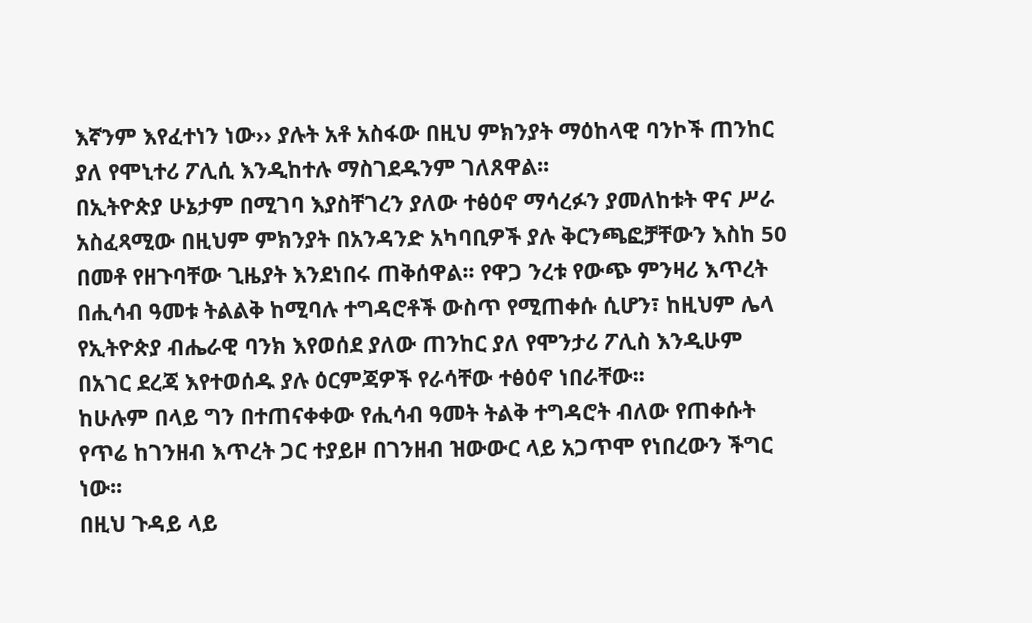እኛንም እየፈተነን ነው›› ያሉት አቶ አስፋው በዚህ ምክንያት ማዕከላዊ ባንኮች ጠንከር ያለ የሞኒተሪ ፖሊሲ እንዲከተሉ ማስገደዱንም ገለጸዋል፡፡
በኢትዮጵያ ሁኔታም በሚገባ እያስቸገረን ያለው ተፅዕኖ ማሳረፉን ያመለከቱት ዋና ሥራ አስፈጻሚው በዚህም ምክንያት በአንዳንድ አካባቢዎች ያሉ ቅርንጫፎቻቸውን እስከ 50 በመቶ የዘጉባቸው ጊዜያት እንደነበሩ ጠቅሰዋል፡፡ የዋጋ ንረቱ የውጭ ምንዛሪ እጥረት በሒሳብ ዓመቱ ትልልቅ ከሚባሉ ተግዳሮቶች ውስጥ የሚጠቀሱ ሲሆን፣ ከዚህም ሌላ የኢትዮጵያ ብሔራዊ ባንክ እየወሰደ ያለው ጠንከር ያለ የሞንታሪ ፖሊስ እንዲሁም በአገር ደረጃ እየተወሰዱ ያሉ ዕርምጃዎች የራሳቸው ተፅዕኖ ነበራቸው፡፡
ከሁሉም በላይ ግን በተጠናቀቀው የሒሳብ ዓመት ትልቅ ተግዳሮት ብለው የጠቀሱት የጥሬ ከገንዘብ እጥረት ጋር ተያይዞ በገንዘብ ዝውውር ላይ አጋጥሞ የነበረውን ችግር ነው፡፡
በዚህ ጉዳይ ላይ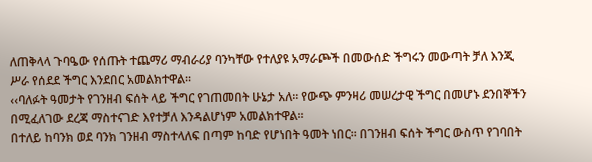ለጠቅላላ ጉባዔው የሰጡት ተጨማሪ ማብራሪያ ባንካቸው የተለያዩ አማራጮች በመውሰድ ችግሩን መውጣት ቻለ እንጂ ሥራ የሰደደ ችግር እንደበር አመልክተዋል፡፡
‹‹ባለፉት ዓመታት የገንዘብ ፍሰት ላይ ችግር የገጠመበት ሁኔታ አለ፡፡ የውጭ ምንዛሪ መሠረታዊ ችግር በመሆኑ ደንበኞችን በሚፈለገው ደረጃ ማስተናገድ እየተቻለ እንዳልሆነም አመልክተዋል፡፡
በተለይ ከባንክ ወደ ባንክ ገንዘብ ማስተላለፍ በጣም ከባድ የሆነበት ዓመት ነበር፡፡ በገንዘብ ፍሰት ችግር ውስጥ የገባበት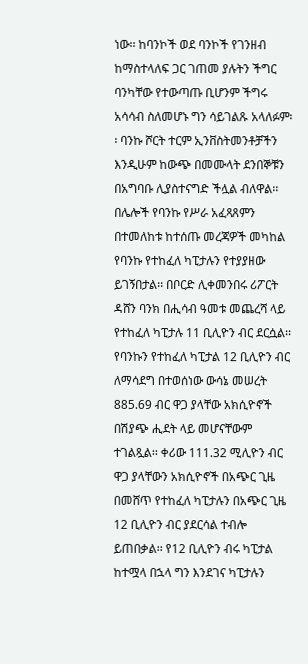ነው፡፡ ከባንኮች ወደ ባንኮች የገንዘብ ከማስተላለፍ ጋር ገጠመ ያሉትን ችግር ባንካቸው የተውጣጡ ቢሆንም ችግሩ አሳሳብ ስለመሆኑ ግን ሳይገልጹ አላለፉም፡፡ ባንኩ ሾርት ተርም ኢንቨስትመንቶቻችን እንዲሁም ከውጭ በመሙላት ደንበኞቹን በአግባቡ ሊያስተናግድ ችሏል ብለዋል፡፡
በሌሎች የባንኩ የሥራ አፈጻጸምን በተመለከቱ ከተሰጡ መረጃዎች መካከል የባንኩ የተከፈለ ካፒታሉን የተያያዘው ይገኝበታል፡፡ በቦርድ ሊቀመንበሩ ሪፖርት ዳሸን ባንክ በሒሳብ ዓመቱ መጨረሻ ላይ የተከፈለ ካፒታሉ 11 ቢሊዮን ብር ደርሷል፡፡ የባንኩን የተከፈለ ካፒታል 12 ቢሊዮን ብር ለማሳደግ በተወሰነው ውሳኔ መሠረት 885.69 ብር ዋጋ ያላቸው አክሲዮኖች በሽያጭ ሒደት ላይ መሆናቸውም ተገልጿል፡፡ ቀሪው 111.32 ሚሊዮን ብር ዋጋ ያላቸውን አክሲዮኖች በአጭር ጊዜ በመሸጥ የተከፈለ ካፒታሉን በአጭር ጊዜ 12 ቢሊዮን ብር ያደርሳል ተብሎ ይጠበቃል፡፡ የ12 ቢሊዮን ብሩ ካፒታል ከተሟላ በኋላ ግን እንደገና ካፒታሉን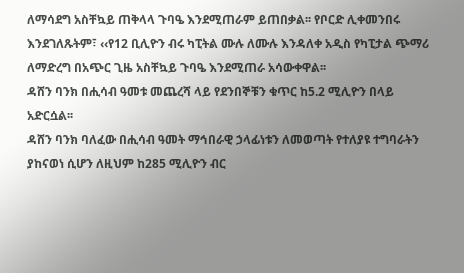ለማሳደግ አስቸኳይ ጠቅላላ ጉባዔ እንደሚጠራም ይጠበቃል፡፡ የቦርድ ሊቀመንበሩ እንደገለጹትም፣ ‹‹የ12 ቢሊዮን ብሩ ካፒትል ሙሉ ለሙሉ እንዳለቀ አዲስ የካፒታል ጭማሪ ለማድረግ በአጭር ጊዜ አስቸኳይ ጉባዔ እንደሚጠራ አሳውቀዋል፡፡
ዳሸን ባንክ በሒሳብ ዓመቱ መጨረሻ ላይ የደንበኞቹን ቁጥር ከ5.2 ሚሊዮን በላይ አድርሷል፡፡
ዳሸን ባንክ ባለፈው በሒሳብ ዓመት ማኅበራዊ ኃላፊነቱን ለመወጣት የተለያዩ ተግባራትን ያከናወነ ሲሆን ለዚህም ከ285 ሚሊዮን ብር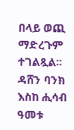በላይ ወጪ ማድረጉም ተገልጿል፡፡
ዳሸን ባንክ እስከ ሒሳብ ዓመቱ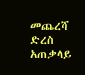መጨረሻ ድረስ አጠቃላይ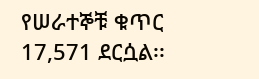የሠራተኞቹ ቁጥር 17,571 ደርሷል፡፡